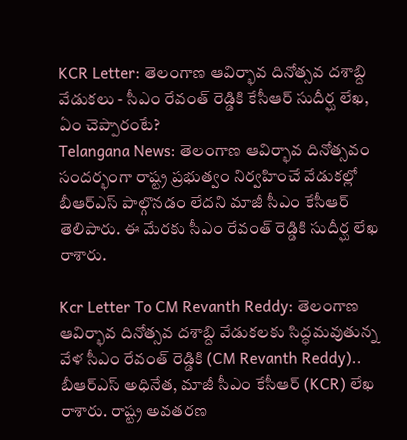KCR Letter: తెలంగాణ ఆవిర్భావ దినోత్సవ దశాబ్ది వేడుకలు - సీఎం రేవంత్ రెడ్డికి కేసీఆర్ సుదీర్ఘ లేఖ, ఏం చెప్పారంటే?
Telangana News: తెలంగాణ ఆవిర్భావ దినోత్సవం సందర్భంగా రాష్ట్ర ప్రభుత్వం నిర్వహించే వేడుకల్లో బీఆర్ఎస్ పాల్గొనడం లేదని మాజీ సీఎం కేసీఆర్ తెలిపారు. ఈ మేరకు సీఎం రేవంత్ రెడ్డికి సుదీర్ఘ లేఖ రాశారు.

Kcr Letter To CM Revanth Reddy: తెలంగాణ ఆవిర్భావ దినోత్సవ దశాబ్ది వేడుకలకు సిద్ధమవుతున్న వేళ సీఎం రేవంత్ రెడ్డికి (CM Revanth Reddy).. బీఆర్ఎస్ అధినేత, మాజీ సీఎం కేసీఆర్ (KCR) లేఖ రాశారు. రాష్ట్ర అవతరణ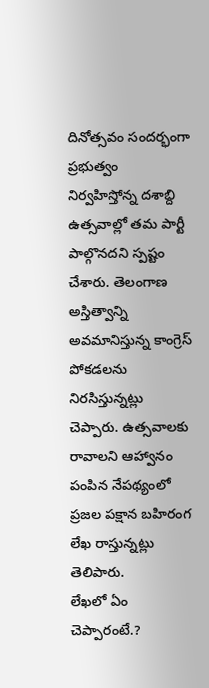దినోత్సవం సందర్భంగా ప్రభుత్వం నిర్వహిస్తోన్న దశాబ్ది ఉత్సవాల్లో తమ పార్టీ పాల్గొనదని స్పష్టం చేశారు. తెలంగాణ అస్తిత్వాన్ని అవమానిస్తున్న కాంగ్రెస్ పోకడలను నిరసిస్తున్నట్లు చెప్పారు. ఉత్సవాలకు రావాలని ఆహ్వానం పంపిన నేపథ్యంలో ప్రజల పక్షాన బహిరంగ లేఖ రాస్తున్నట్లు తెలిపారు.
లేఖలో ఏం చెప్పారంటే.?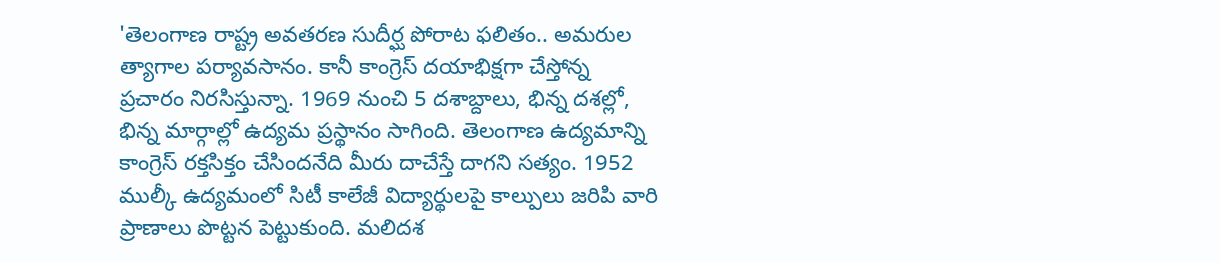'తెలంగాణ రాష్ట్ర అవతరణ సుదీర్ఘ పోరాట ఫలితం.. అమరుల త్యాగాల పర్యావసానం. కానీ కాంగ్రెస్ దయాభిక్షగా చేస్తోన్న ప్రచారం నిరసిస్తున్నా. 1969 నుంచి 5 దశాబ్దాలు, భిన్న దశల్లో, భిన్న మార్గాల్లో ఉద్యమ ప్రస్థానం సాగింది. తెలంగాణ ఉద్యమాన్ని కాంగ్రెస్ రక్తసిక్తం చేసిందనేది మీరు దాచేస్తే దాగని సత్యం. 1952 ముల్కీ ఉద్యమంలో సిటీ కాలేజీ విద్యార్థులపై కాల్పులు జరిపి వారి ప్రాణాలు పొట్టన పెట్టుకుంది. మలిదశ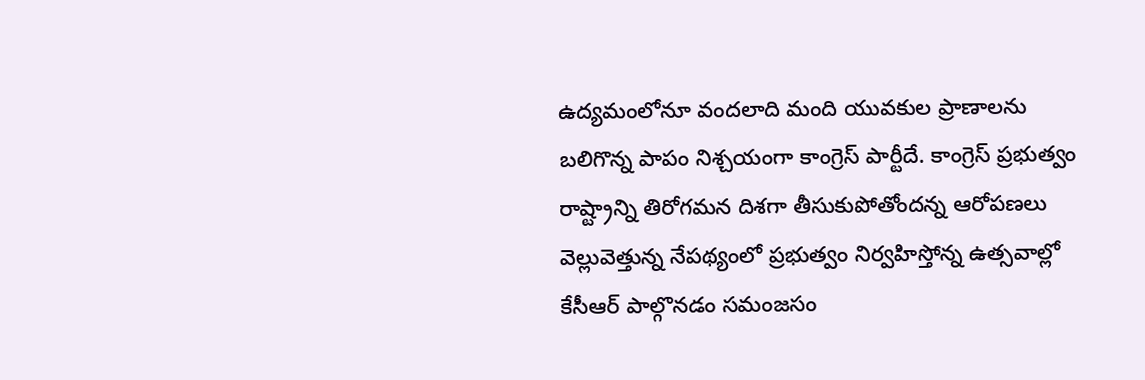ఉద్యమంలోనూ వందలాది మంది యువకుల ప్రాణాలను బలిగొన్న పాపం నిశ్చయంగా కాంగ్రెస్ పార్టీదే. కాంగ్రెస్ ప్రభుత్వం రాష్ట్రాన్ని తిరోగమన దిశగా తీసుకుపోతోందన్న ఆరోపణలు వెల్లువెత్తున్న నేపథ్యంలో ప్రభుత్వం నిర్వహిస్తోన్న ఉత్సవాల్లో కేసీఆర్ పాల్గొనడం సమంజసం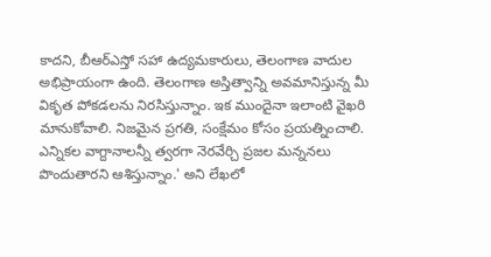కాదని, బీఆర్ఎస్తో సహా ఉద్యమకారులు, తెలంగాణ వాదుల అభిప్రాయంగా ఉంది. తెలంగాణ అస్తిత్వాన్ని అవమానిస్తున్న మీ వికృత పోకడలను నిరసిస్తున్నాం. ఇక ముందైనా ఇలాంటి వైఖరి మానుకోవాలి. నిజమైన ప్రగతి, సంక్షేమం కోసం ప్రయత్నించాలి. ఎన్నికల వాగ్దానాలన్నీ త్వరగా నెరవేర్చి ప్రజల మన్ననలు పొందుతారని ఆశిస్తున్నాం.' అని లేఖలో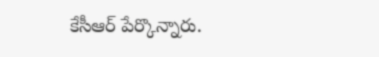కేసీఆర్ పేర్కొన్నారు.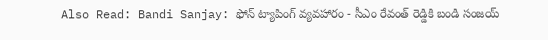Also Read: Bandi Sanjay: ఫోన్ ట్యాపింగ్ వ్యవహారం - సీఎం రేవంత్ రెడ్డికి బండి సంజయ్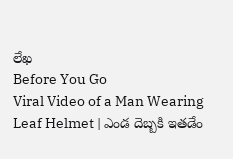లేఖ
Before You Go
Viral Video of a Man Wearing Leaf Helmet | ఎండ దెబ్బకి ఇతడేం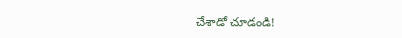చేశాడో చూడండి!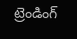ట్రెండింగ్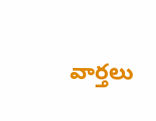వార్తలు